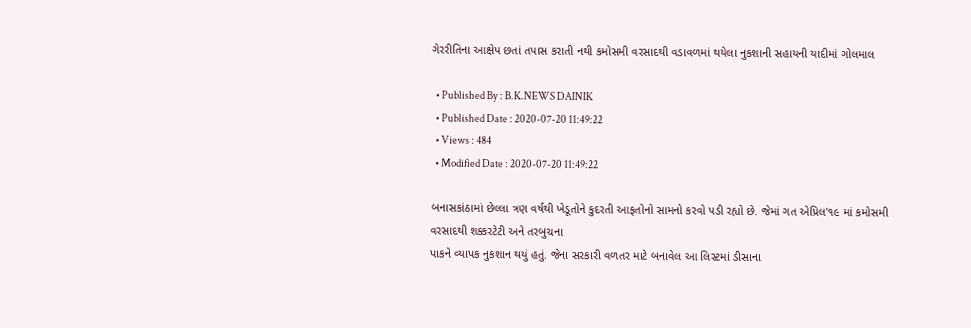ગેરરીતિના આક્ષેપ છતાં તપાસ કરાતી નથી કમોસમી વરસાદથી વડાવળમાં થયેલા નુકશાની સહાયની યાદીમાં ગોલમાલ

  • Published By : B.K.NEWS DAINIK
  • Published Date : 2020-07-20 11:49:22
  • Views : 484
  • Modified Date : 2020-07-20 11:49:22

બનાસકાંઠામાં છેલ્લા ત્રણ વર્ષથી ખેડૂતોને કુદરતી આફતોનો સામનો કરવો પડી રહ્યો છે. જેમાં ગત એપ્રિલ'૧૯ માં કમોસમી વરસાદથી શક્કરટેટી અને તરબુચના
પાકને વ્યાપક નુકશાન થયું હતું. જેના સરકારી વળતર માટે બનાવેલ આ લિસ્ટમાં ડીસાના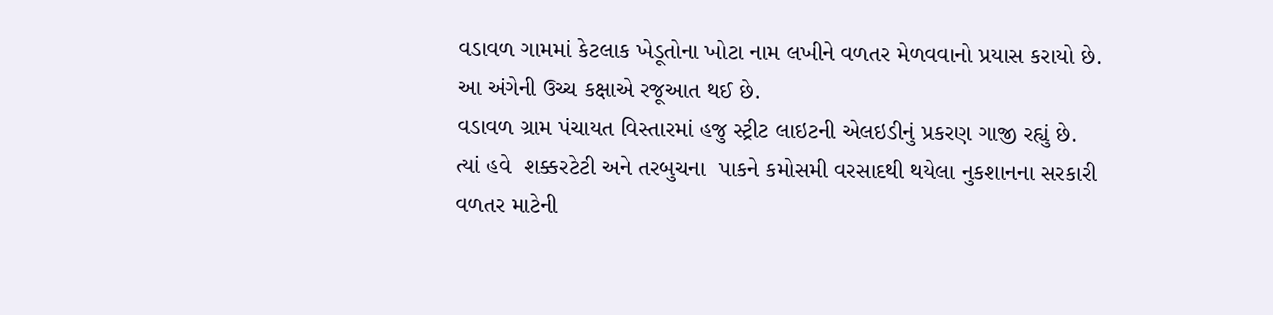વડાવળ ગામમાં કેટલાક ખેડૂતોના ખોટા નામ લખીને વળતર મેળવવાનો પ્રયાસ કરાયો છે. આ અંગેની ઉચ્ચ કક્ષાએ રજૂઆત થઈ છે.
વડાવળ ગ્રામ પંચાયત વિસ્તારમાં હજુ સ્ટ્રીટ લાઇટની એલઇડીનું પ્રકરણ ગાજી રહ્યું છે. ત્યાં હવે  શક્કરટેટી અને તરબુચના  પાકને કમોસમી વરસાદથી થયેલા નુકશાનના સરકારી વળતર માટેની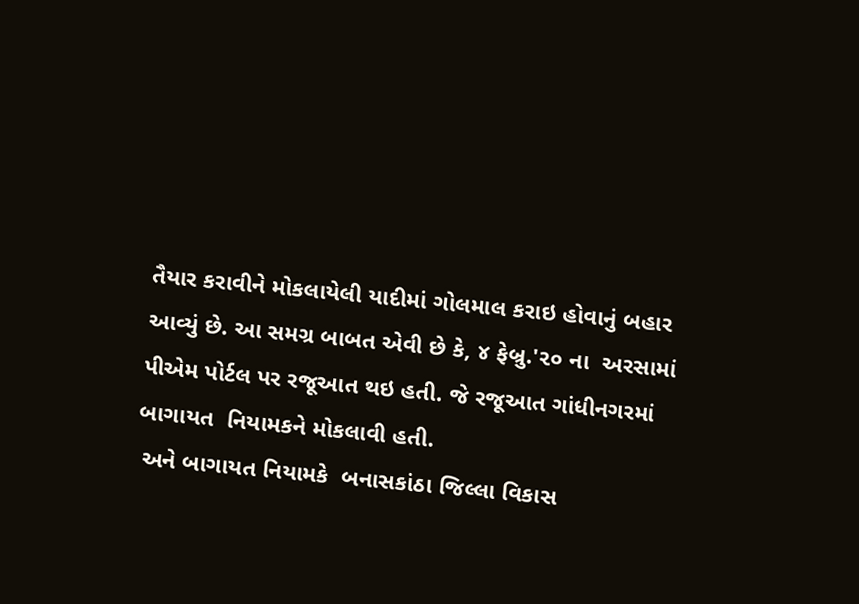તૈયાર કરાવીને મોકલાયેલી યાદીમાં ગોલમાલ કરાઇ હોવાનું બહાર આવ્યું છે. આ સમગ્ર બાબત એવી છે કે, ૪ ફેબ્રુ.'૨૦ ના  અરસામાં પીએમ પોર્ટલ પર રજૂઆત થઇ હતી. જે રજૂઆત ગાંધીનગરમાં બાગાયત  નિયામકને મોકલાવી હતી.
 અને બાગાયત નિયામકે  બનાસકાંઠા જિલ્લા વિકાસ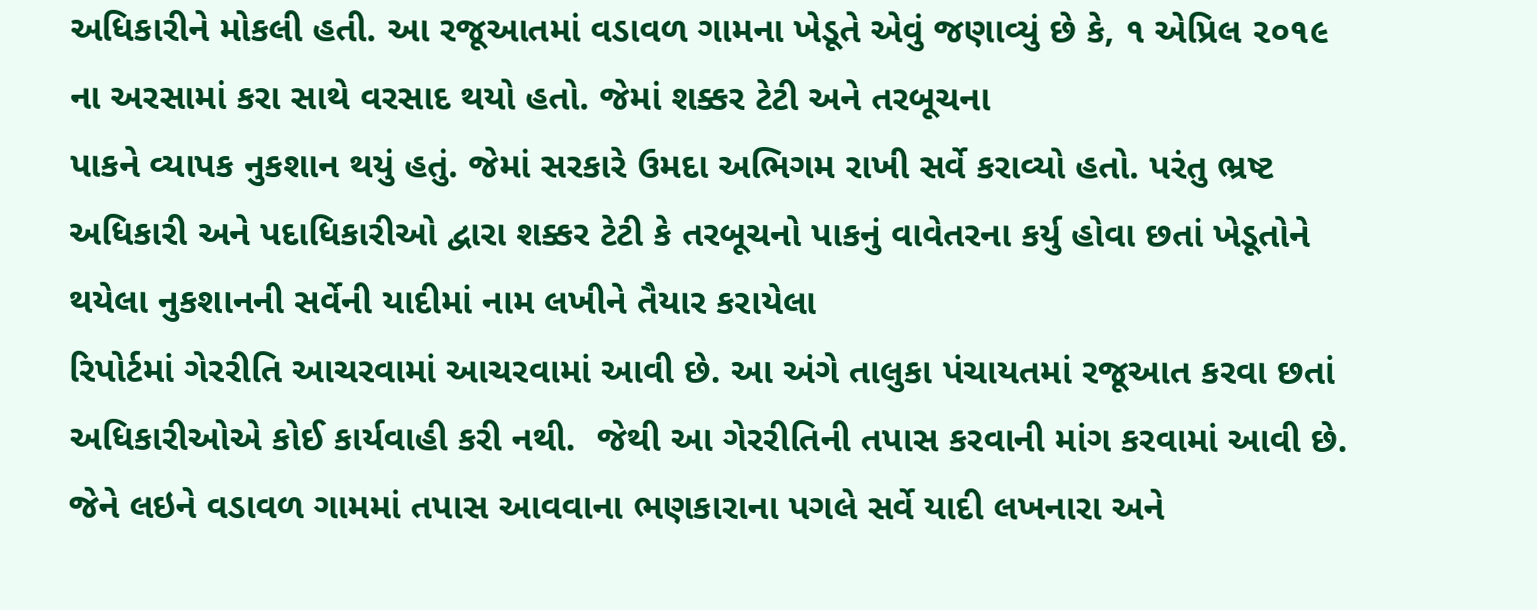અધિકારીને મોકલી હતી. આ રજૂઆતમાં વડાવળ ગામના ખેડૂતે એવું જણાવ્યું છે કે, ૧ એપ્રિલ ૨૦૧૯ ના અરસામાં કરા સાથે વરસાદ થયો હતો. જેમાં શક્કર ટેટી અને તરબૂચના
પાકને વ્યાપક નુકશાન થયું હતું. જેમાં સરકારે ઉમદા અભિગમ રાખી સર્વે કરાવ્યો હતો. પરંતુ ભ્રષ્ટ અધિકારી અને પદાધિકારીઓ દ્વારા શક્કર ટેટી કે તરબૂચનો પાકનું વાવેતરના કર્યુ હોવા છતાં ખેડૂતોને થયેલા નુકશાનની સર્વેની યાદીમાં નામ લખીને તૈયાર કરાયેલા
રિપોર્ટમાં ગેરરીતિ આચરવામાં આચરવામાં આવી છે. આ અંગે તાલુકા પંચાયતમાં રજૂઆત કરવા છતાં અધિકારીઓએ કોઈ કાર્યવાહી કરી નથી.  જેથી આ ગેરરીતિની તપાસ કરવાની માંગ કરવામાં આવી છે. જેને લઇને વડાવળ ગામમાં તપાસ આવવાના ભણકારાના પગલે સર્વે યાદી લખનારા અને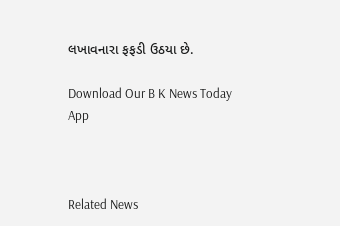લખાવનારા ફફડી ઉઠયા છે.

Download Our B K News Today App



Related News